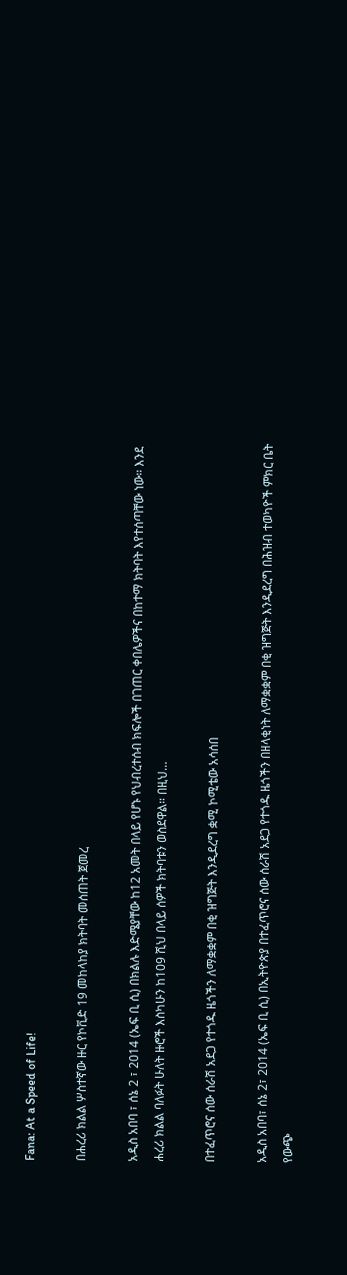Fana: At a Speed of Life!

በሐረሪ ክልል ሦስተኛው ዙር የኮቪድ 19 መከላከያ ክትባት መሰጠት ጀመረ

አዲስ አበባ ፣ ሰኔ 2 ፣ 2014 (ኤፍ ቢ ሲ) በክልሉ እድሜያቸው ከ12 አመት በላይ የሆኑ የህብረተሰብ ክፍሎች በገጠር ቀበሌዎችና በከተማ ክትባት እየተሰጣቸው ነው። እንደ ሐረሪ ክልል ባለፉት ሁለት ዙሮች እስካሁን ከ109 ሺህ በላይ ሰዎች ክትባቱን ወስደዋል። በዚህ…

በተፈጥሮና ሰው ሰራሽ አደጋ የተጎዱ ዜጎችን ለማቋቋም በቂ ዝግጅት እንዲደረግ ቋሚ ኮሚቴው አሳሰበ

አዲስ አበባ፣ ሰኔ 2፣ 2014 (ኤፍ ቢ ሲ) በኢትዮጵያ በተፈጥሮና ሰው ሰራሽ አደጋ የተጎዱ ዜጎችን በዘላቂነት ለማቋቋም በቂ ዝግጅት እንዲደረግ በሕዝብ ተወካዮች ምክር ቤት የውጭ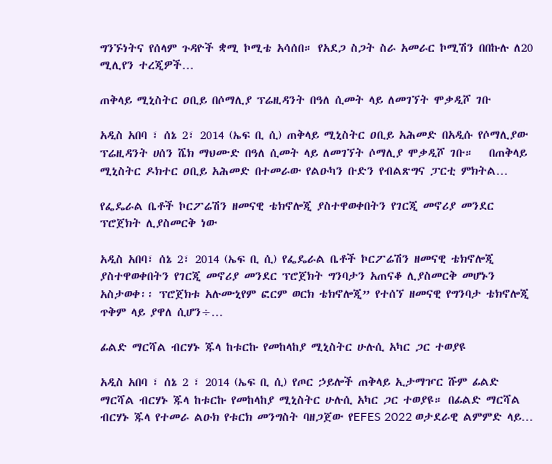ግንኙነትና የሰላም ጉዳዮች ቋሚ ኮሚቴ አሳሰበ። የአደጋ ስጋት ስራ አመራር ኮሚሽን በበኩሉ ለ20 ሚሊየን ተረጂዎች…

ጠቅላይ ሚኒስትር ዐቢይ በሶማሊያ ፕሬዚዳንት በዓለ ሲመት ላይ ለመገኘት ሞቃዲሾ ገቡ

አዲስ አበባ ፣ ሰኔ 2፣ 2014 (ኤፍ ቢ ሲ) ጠቅላይ ሚኒስትር ዐቢይ አሕመድ በአዲሱ የሶማሊያው ፕሬዚዳንት ሀሰን ሼክ ማህሙድ በዓለ ሲመት ላይ ለመገኘት ሶማሊያ ሞቃዲሾ ገቡ።   በጠቅላይ ሚኒስትር ዶክተር ዐቢይ አሕመድ በተመራው የልዑካን ቡድን የብልጽግና ፓርቲ ምክትል…

የፌዴራል ቤቶች ኮርፖሬሽን ዘመናዊ ቴክኖሎጂ ያስተዋወቀበትን የገርጂ መኖሪያ መንደር ፕሮጀክት ሊያስመርቅ ነው

አዲስ አበባ፣ ሰኔ 2፣ 2014 (ኤፍ ቢ ሲ) የፌዴራል ቤቶች ኮርፖሬሽን ዘመናዊ ቴክኖሎጂ ያስተዋወቀበትን የገርጂ መኖሪያ መንደር ፕሮጀክት ግንባታን አጠናቆ ሊያስመርቅ መሆኑን አስታወቀ፡፡ ፕሮጀክቱ አሉሙኒየም ፎርም ወርክ ቴክኖሎጂ” የተሰኘ ዘመናዊ የግንባታ ቴክኖሎጂ ጥቅም ላይ ያዋለ ሲሆን÷…

ፊልድ ማርሻል ብርሃኑ ጁላ ከቱርኩ የመከላከያ ሚኒስትር ሁሉሲ አካር ጋር ተወያዩ

አዲስ አበባ ፣ ሰኔ 2 ፣ 2014 (ኤፍ ቢ ሲ) የጦር ኃይሎች ጠቅላይ ኢታማዦር ሹም ፊልድ ማርሻል ብርሃኑ ጁላ ከቱርኩ የመከላከያ ሚኒስትር ሁሉሲ አካር ጋር ተወያዩ። በፊልድ ማርሻል ብርሃኑ ጁላ የተመራ ልዑክ የቱርክ መንግስት ባዘጋጀው የEFES 2022 ወታደራዊ ልምምድ ላይ…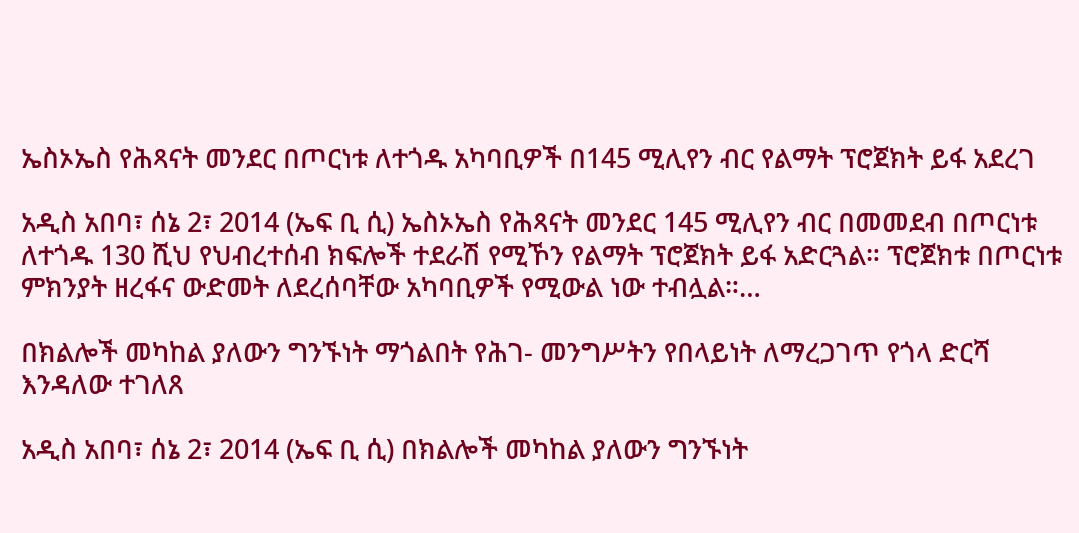ኤስኦኤስ የሕጻናት መንደር በጦርነቱ ለተጎዱ አካባቢዎች በ145 ሚሊየን ብር የልማት ፕሮጀክት ይፋ አደረገ

አዲስ አበባ፣ ሰኔ 2፣ 2014 (ኤፍ ቢ ሲ) ኤስኦኤስ የሕጻናት መንደር 145 ሚሊየን ብር በመመደብ በጦርነቱ ለተጎዱ 130 ሺህ የህብረተሰብ ክፍሎች ተደራሽ የሚኾን የልማት ፕሮጀክት ይፋ አድርጓል። ፕሮጀክቱ በጦርነቱ ምክንያት ዘረፋና ውድመት ለደረሰባቸው አካባቢዎች የሚውል ነው ተብሏል።…

በክልሎች መካከል ያለውን ግንኙነት ማጎልበት የሕገ- መንግሥትን የበላይነት ለማረጋገጥ የጎላ ድርሻ እንዳለው ተገለጸ

አዲስ አበባ፣ ሰኔ 2፣ 2014 (ኤፍ ቢ ሲ) በክልሎች መካከል ያለውን ግንኙነት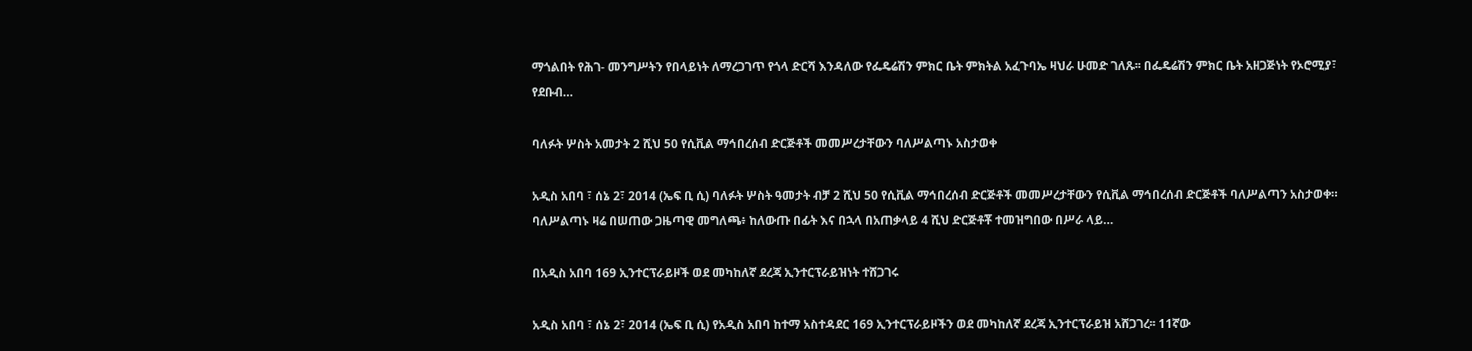ማጎልበት የሕገ- መንግሥትን የበላይነት ለማረጋገጥ የጎላ ድርሻ እንዳለው የፌዴሬሽን ምክር ቤት ምክትል አፈጉባኤ ዛህራ ሁመድ ገለጹ፡፡ በፌዴሬሽን ምክር ቤት አዘጋጅነት የኦሮሚያ፣ የደቡብ…

ባለፉት ሦስት አመታት 2 ሺህ 50 የሲቪል ማኅበረሰብ ድርጅቶች መመሥረታቸውን ባለሥልጣኑ አስታወቀ

አዲስ አበባ ፣ ሰኔ 2፣ 2014 (ኤፍ ቢ ሲ) ባለፉት ሦስት ዓመታት ብቻ 2 ሺህ 50 የሲቪል ማኅበረሰብ ድርጅቶች መመሥረታቸውን የሲቪል ማኅበረሰብ ድርጅቶች ባለሥልጣን አስታወቀ። ባለሥልጣኑ ዛሬ በሠጠው ጋዜጣዊ መግለጫ፥ ከለውጡ በፊት እና በኋላ በአጠቃላይ 4 ሺህ ድርጅቶቾ ተመዝግበው በሥራ ላይ…

በአዲስ አበባ 169 ኢንተርፕራይዞች ወደ መካከለኛ ደረጃ ኢንተርፕራይዝነት ተሸጋገሩ

አዲስ አበባ ፣ ሰኔ 2፣ 2014 (ኤፍ ቢ ሲ) የአዲስ አበባ ከተማ አስተዳደር 169 ኢንተርፕራይዞችን ወደ መካከለኛ ደረጃ ኢንተርፕራይዝ አሸጋገረ፡፡ 11ኛው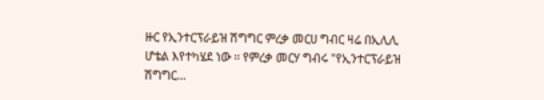ዙር የኢንተርፕራይዝ ሽግግር ምረቃ መርሀ ግብር ዛሬ በኢሊሊ ሆቴል እየተካሄደ ነው ፡፡ የምረቃ መርሃ ግብሩ "የኢንተርፕራይዝ ሽግግር…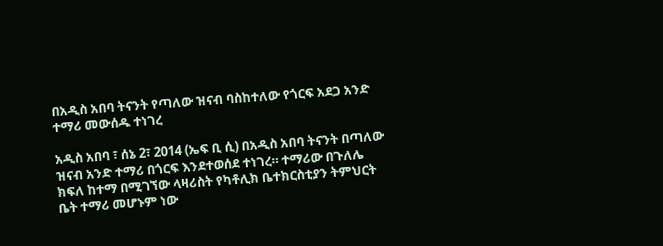በአዲስ አበባ ትናንት የጣለው ዝናብ ባስከተለው የጎርፍ አደጋ አንድ ተማሪ መውሰዱ ተነገረ

አዲስ አበባ ፣ ሰኔ 2፣ 2014 (ኤፍ ቢ ሲ) በአዲስ አበባ ትናንት በጣለው ዝናብ አንድ ተማሪ በጎርፍ እንደተወሰደ ተነገረ። ተማሪው በጉለሌ ክፍለ ከተማ በሚገኘው ላዛሪስት የካቶሊክ ቤተክርስቲያን ትምህርት ቤት ተማሪ መሆኑም ነው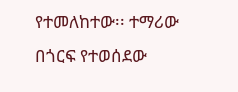የተመለከተው፡፡ ተማሪው በጎርፍ የተወሰደው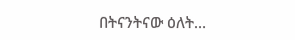በትናንትናው ዕለት…